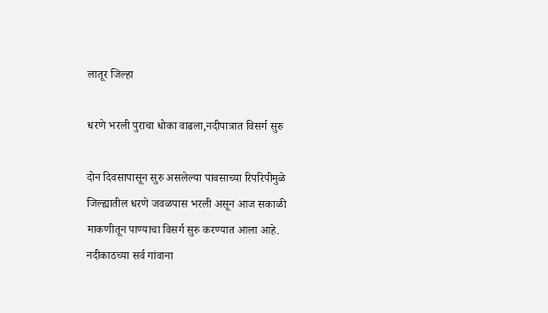लातूर जिल्हा

धरणे भरली पुराचा धोका वाढला,नदीपात्रात विसर्ग सुरु

दोन दिवसापासून सुरु असलेल्या पावसाच्या रिपरिपीमुळे जिल्ह्यातील धरणे जवळपास भरली असून आज सकाळी माकणीतून पाण्याचा विसर्ग सुरु करण्यात आला आहे. नदीकाठच्या सर्व गांवाना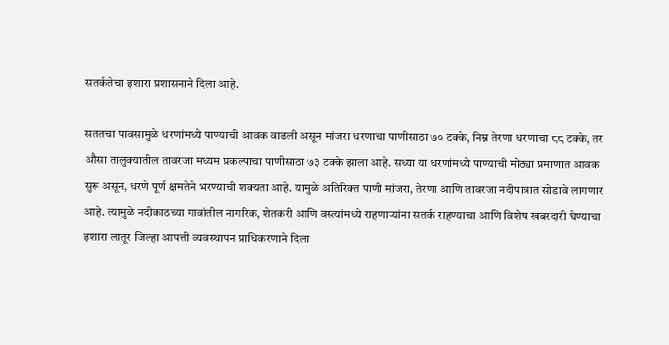सतर्कतेचा इशारा प्रशासनाने दिला आहे.

सततचा पावसामुळे धरणांमध्ये पाण्याची आवक वाढली असून मांजरा धरणाचा पाणीसाठा ७० टक्के, निम्न तेरणा धरणाचा ८८ टक्के, तर औसा तालुक्यातील तावरजा मध्यम प्रकल्पाचा पाणीसाठा ७३ टक्के झाला आहे. सध्या या धरणांमध्ये पाण्याची मोठ्या प्रमाणात आवक सुरू असून, धरणे पूर्ण क्षमतेने भरण्याची शक्यता आहे. यामुळे अतिरिक्त पाणी मांजरा, तेरणा आणि तावरजा नदीपात्रात सोडावे लागणार आहे. त्यामुळे नदीकाठच्या गावांतील नागरिक, शेतकरी आणि वस्त्यांमध्ये राहणाऱ्यांना सतर्क राहण्याचा आणि विशेष खबरदारी घेण्याचा इशारा लातूर जिल्हा आपत्ती व्यवस्थापन प्राधिकरणाने दिला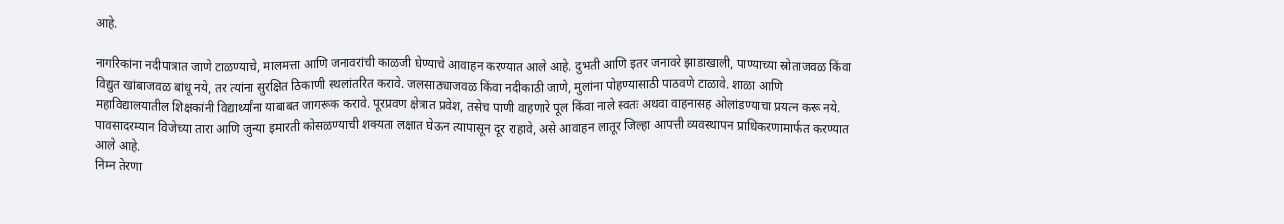आहे.

नागरिकांना नदीपात्रात जाणे टाळण्याचे, मालमत्ता आणि जनावरांची काळजी घेण्याचे आवाहन करण्यात आले आहे. दुभती आणि इतर जनावरे झाडाखाली, पाण्याच्या स्रोताजवळ किंवा विद्युत खांबाजवळ बांधू नये, तर त्यांना सुरक्षित ठिकाणी स्थलांतरित करावे. जलसाठ्याजवळ किंवा नदीकाठी जाणे, मुलांना पोहण्यासाठी पाठवणे टाळावे. शाळा आणि महाविद्यालयातील शिक्षकांनी विद्यार्थ्यांना याबाबत जागरूक करावे. पूरप्रवण क्षेत्रात प्रवेश, तसेच पाणी वाहणारे पूल किंवा नाले स्वतः अथवा वाहनासह ओलांडण्याचा प्रयत्न करू नये. पावसादरम्यान विजेच्या तारा आणि जुन्या इमारती कोसळण्याची शक्यता लक्षात घेऊन त्यापासून दूर राहावे, असे आवाहन लातूर जिल्हा आपत्ती व्यवस्थापन प्राधिकरणामार्फत करण्यात आले आहे.
निम्न तेरणा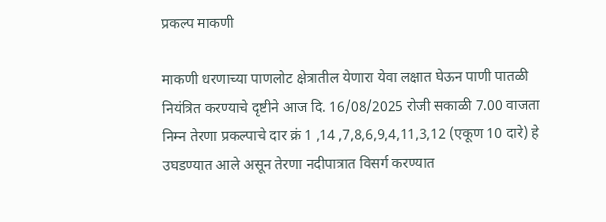प्रकल्प माकणी

माकणी धरणाच्या पाणलोट क्षेत्रातील येणारा येवा लक्षात घेऊन पाणी पातळी नियंत्रित करण्याचे दृष्टीने आज दि. 16/08/2025 रोजी सकाळी 7.00 वाजता निम्न तेरणा प्रकल्पाचे दार क्रं 1 ,14 ,7,8,6,9,4,11,3,12 (एकूण 10 दारे) हे उघडण्यात आले असून तेरणा नदीपात्रात विसर्ग करण्यात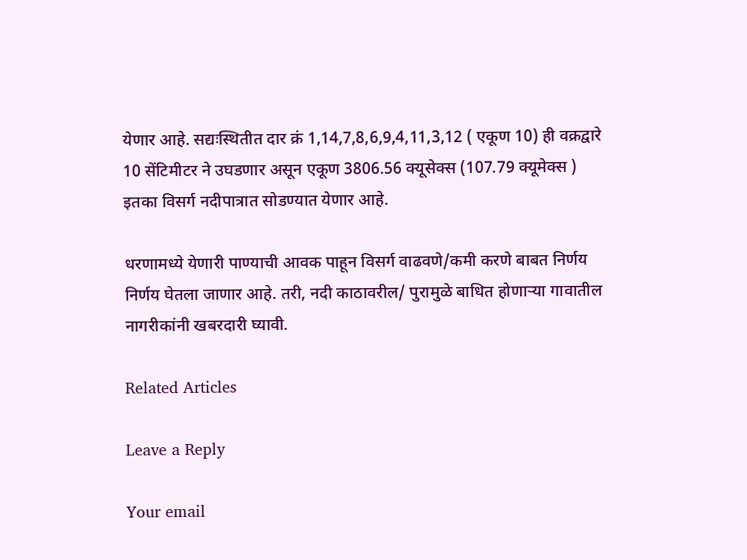येणार आहे. सद्यःस्थितीत दार क्रं 1,14,7,8,6,9,4,11,3,12 ( एकूण 10) ही वक्रद्वारे 10 सेंटिमीटर ने उघडणार असून एकूण 3806.56 क्यूसेक्स (107.79 क्यूमेक्स ) इतका विसर्ग नदीपात्रात सोडण्यात येणार आहे.

धरणामध्ये येणारी पाण्याची आवक पाहून विसर्ग वाढवणे/कमी करणे बाबत निर्णय निर्णय घेतला जाणार आहे. तरी, नदी काठावरील/ पुरामुळे बाधित होणाऱ्या गावातील नागरीकांनी खबरदारी घ्यावी.

Related Articles

Leave a Reply

Your email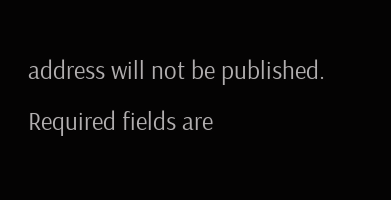address will not be published. Required fields are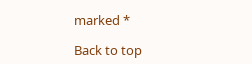marked *

Back to top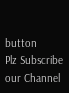button
Plz Subscribe our Channel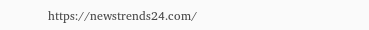https://newstrends24.com/